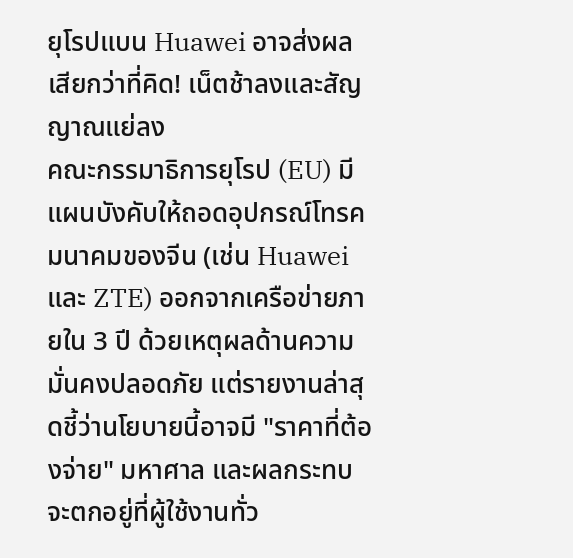ยุโรปแบน Huawei อาจส่งผลเสียกว่าที่คิด! เน็ตช้าลงและสัญญาณแย่ลง
คณะกรรมาธิการยุโรป (EU) มีแผนบังคับให้ถอดอุปกรณ์โทรคมนาคมของจีน (เช่น Huawei และ ZTE) ออกจากเครือข่ายภายใน 3 ปี ด้วยเหตุผลด้านความมั่นคงปลอดภัย แต่รายงานล่าสุดชี้ว่านโยบายนี้อาจมี "ราคาที่ต้องจ่าย" มหาศาล และผลกระทบจะตกอยู่ที่ผู้ใช้งานทั่ว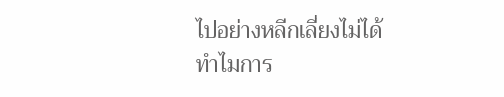ไปอย่างหลีกเลี่ยงไม่ได้
ทำไมการ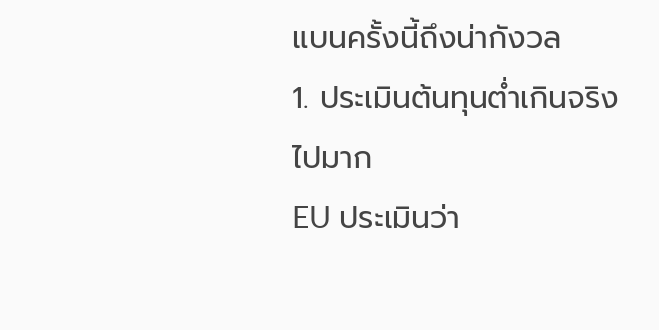แบนครั้งนี้ถึงน่ากังวล
1. ประเมินต้นทุนต่ำเกินจริงไปมาก
EU ประเมินว่า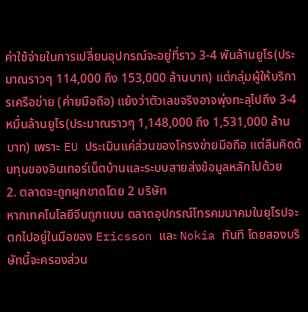ค่าใช้จ่ายในการเปลี่ยนอุปกรณ์จะอยู่ที่ราว 3-4 พันล้านยูโร(ประมาณราวๆ 114,000 ถึง 153,000 ล้านบาท) แต่กลุ่มผู้ให้บริการเครือข่าย (ค่ายมือถือ) แย้งว่าตัวเลขจริงอาจพุ่งทะลุไปถึง 3-4 หมื่นล้านยูโร(ประมาณราวๆ 1,148,000 ถึง 1,531,000 ล้านบาท) เพราะ EU ประเมินแค่ส่วนของโครงข่ายมือถือ แต่ลืมคิดต้นทุนของอินเทอร์เน็ตบ้านและระบบสายส่งข้อมูลหลักไปด้วย
2. ตลาดจะถูกผูกขาดโดย 2 บริษัท
หากเทคโนโลยีจีนถูกแบน ตลาดอุปกรณ์โทรคมนาคมในยุโรปจะตกไปอยู่ในมือของ Ericsson และ Nokia ทันที โดยสองบริษัทนี้จะครองส่วน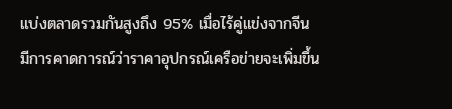แบ่งตลาดรวมกันสูงถึง 95% เมื่อไร้คู่แข่งจากจีน มีการคาดการณ์ว่าราคาอุปกรณ์เครือข่ายจะเพิ่มขึ้น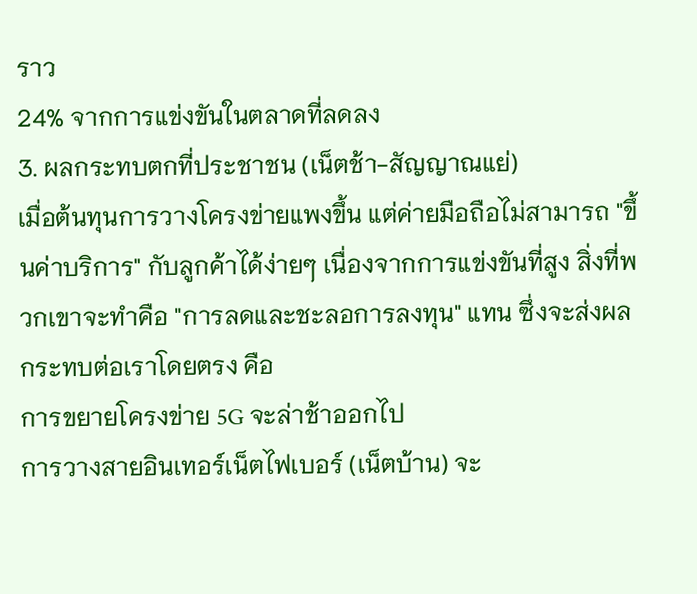ราว
24% จากการแข่งขันในตลาดที่ลดลง
3. ผลกระทบตกที่ประชาชน (เน็ตช้า-สัญญาณแย่)
เมื่อต้นทุนการวางโครงข่ายแพงขึ้น แต่ค่ายมือถือไม่สามารถ "ขึ้นค่าบริการ" กับลูกค้าได้ง่ายๆ เนื่องจากการแข่งขันที่สูง สิ่งที่พวกเขาจะทำคือ "การลดและชะลอการลงทุน" แทน ซึ่งจะส่งผลกระทบต่อเราโดยตรง คือ
การขยายโครงข่าย 5G จะล่าช้าออกไป
การวางสายอินเทอร์เน็ตไฟเบอร์ (เน็ตบ้าน) จะ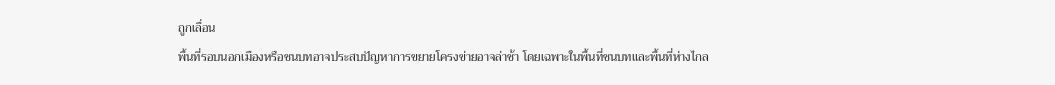ถูกเลื่อน
พื้นที่รอบนอกเมืองหรือชนบทอาจประสบปัญหาการขยายโครงข่ายอาจล่าช้า โดยเฉพาะในพื้นที่ชนบทและพื้นที่ห่างไกล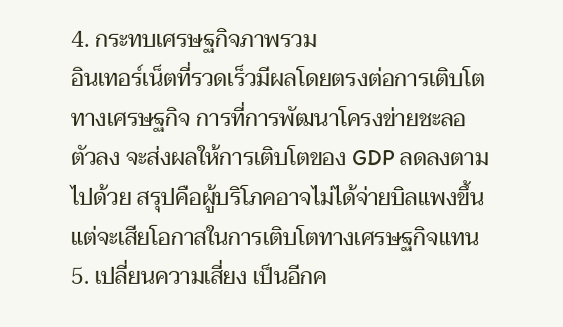4. กระทบเศรษฐกิจภาพรวม
อินเทอร์เน็ตที่รวดเร็วมีผลโดยตรงต่อการเติบโตทางเศรษฐกิจ การที่การพัฒนาโครงข่ายชะลอตัวลง จะส่งผลให้การเติบโตของ GDP ลดลงตามไปด้วย สรุปคือผู้บริโภคอาจไม่ได้จ่ายบิลแพงขึ้น แต่จะเสียโอกาสในการเติบโตทางเศรษฐกิจแทน
5. เปลี่ยนความเสี่ยง เป็นอีกค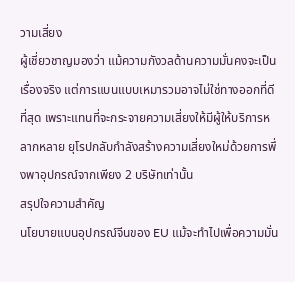วามเสี่ยง
ผู้เชี่ยวชาญมองว่า แม้ความกังวลด้านความมั่นคงจะเป็นเรื่องจริง แต่การแบนแบบเหมารวมอาจไม่ใช่ทางออกที่ดีที่สุด เพราะแทนที่จะกระจายความเสี่ยงให้มีผู้ให้บริการหลากหลาย ยุโรปกลับกำลังสร้างความเสี่ยงใหม่ด้วยการพึ่งพาอุปกรณ์จากเพียง 2 บริษัทเท่านั้น
สรุปใจความสำคัญ
นโยบายแบนอุปกรณ์จีนของ EU แม้จะทำไปเพื่อความมั่น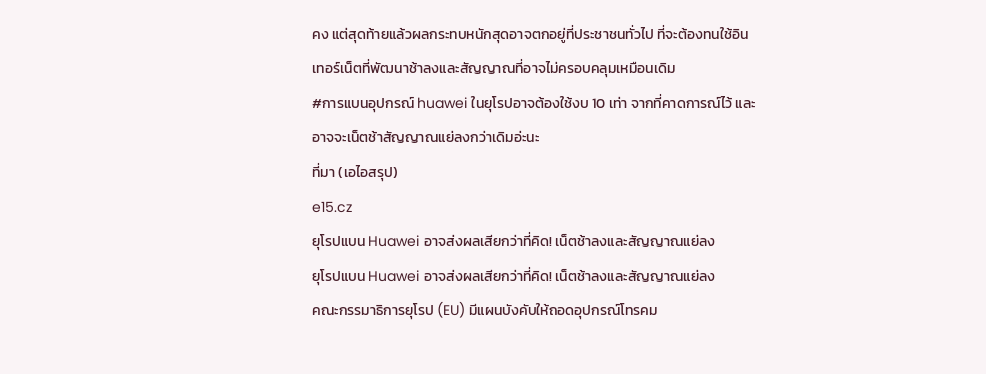คง แต่สุดท้ายแล้วผลกระทบหนักสุดอาจตกอยู่ที่ประชาชนทั่วไป ที่จะต้องทนใช้อินเทอร์เน็ตที่พัฒนาช้าลงและสัญญาณที่อาจไม่ครอบคลุมเหมือนเดิม
#การแบนอุปกรณ์ huawei ในยุโรปอาจต้องใช้งบ 10 เท่า จากที่คาดการณ์ไว้ และอาจจะเน็ตช้าสัญญาณแย่ลงกว่าเดิมอ่ะนะ
ที่มา (เอไอสรุป)
e15.cz
ยุโรปแบน Huawei อาจส่งผลเสียกว่าที่คิด! เน็ตช้าลงและสัญญาณแย่ลง
ยุโรปแบน Huawei อาจส่งผลเสียกว่าที่คิด! เน็ตช้าลงและสัญญาณแย่ลง
คณะกรรมาธิการยุโรป (EU) มีแผนบังคับให้ถอดอุปกรณ์โทรคม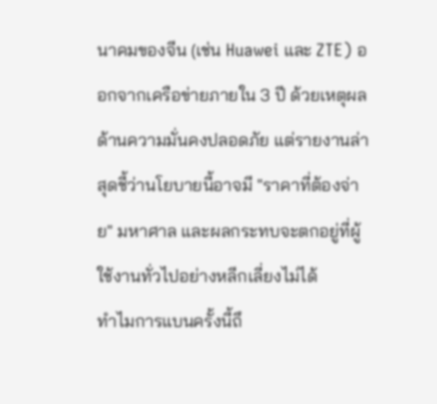นาคมของจีน (เช่น Huawei และ ZTE) ออกจากเครือข่ายภายใน 3 ปี ด้วยเหตุผลด้านความมั่นคงปลอดภัย แต่รายงานล่าสุดชี้ว่านโยบายนี้อาจมี "ราคาที่ต้องจ่าย" มหาศาล และผลกระทบจะตกอยู่ที่ผู้ใช้งานทั่วไปอย่างหลีกเลี่ยงไม่ได้
ทำไมการแบนครั้งนี้ถึ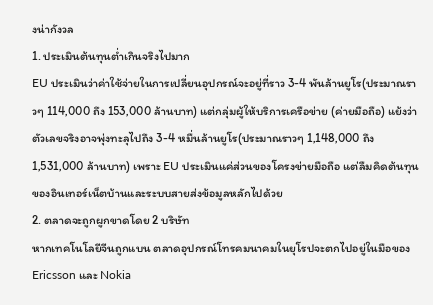งน่ากังวล
1. ประเมินต้นทุนต่ำเกินจริงไปมาก
EU ประเมินว่าค่าใช้จ่ายในการเปลี่ยนอุปกรณ์จะอยู่ที่ราว 3-4 พันล้านยูโร(ประมาณราวๆ 114,000 ถึง 153,000 ล้านบาท) แต่กลุ่มผู้ให้บริการเครือข่าย (ค่ายมือถือ) แย้งว่าตัวเลขจริงอาจพุ่งทะลุไปถึง 3-4 หมื่นล้านยูโร(ประมาณราวๆ 1,148,000 ถึง 1,531,000 ล้านบาท) เพราะ EU ประเมินแค่ส่วนของโครงข่ายมือถือ แต่ลืมคิดต้นทุนของอินเทอร์เน็ตบ้านและระบบสายส่งข้อมูลหลักไปด้วย
2. ตลาดจะถูกผูกขาดโดย 2 บริษัท
หากเทคโนโลยีจีนถูกแบน ตลาดอุปกรณ์โทรคมนาคมในยุโรปจะตกไปอยู่ในมือของ Ericsson และ Nokia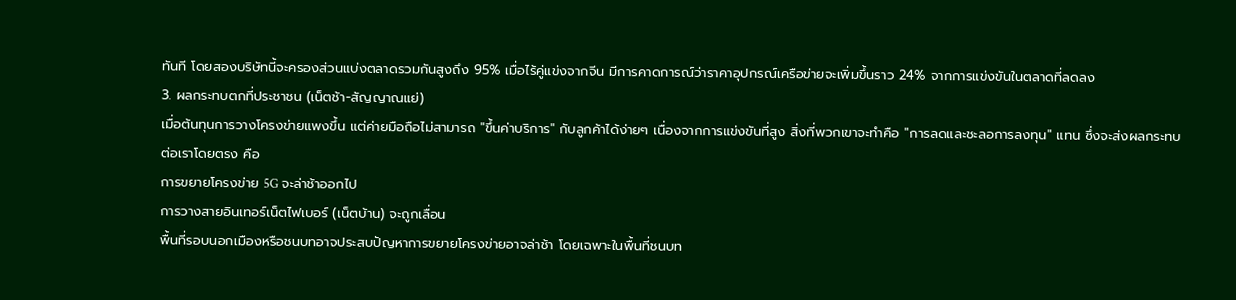ทันที โดยสองบริษัทนี้จะครองส่วนแบ่งตลาดรวมกันสูงถึง 95% เมื่อไร้คู่แข่งจากจีน มีการคาดการณ์ว่าราคาอุปกรณ์เครือข่ายจะเพิ่มขึ้นราว 24% จากการแข่งขันในตลาดที่ลดลง
3. ผลกระทบตกที่ประชาชน (เน็ตช้า-สัญญาณแย่)
เมื่อต้นทุนการวางโครงข่ายแพงขึ้น แต่ค่ายมือถือไม่สามารถ "ขึ้นค่าบริการ" กับลูกค้าได้ง่ายๆ เนื่องจากการแข่งขันที่สูง สิ่งที่พวกเขาจะทำคือ "การลดและชะลอการลงทุน" แทน ซึ่งจะส่งผลกระทบต่อเราโดยตรง คือ
การขยายโครงข่าย 5G จะล่าช้าออกไป
การวางสายอินเทอร์เน็ตไฟเบอร์ (เน็ตบ้าน) จะถูกเลื่อน
พื้นที่รอบนอกเมืองหรือชนบทอาจประสบปัญหาการขยายโครงข่ายอาจล่าช้า โดยเฉพาะในพื้นที่ชนบท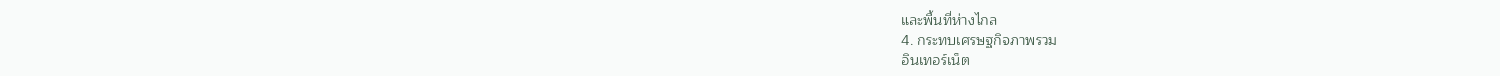และพื้นที่ห่างไกล
4. กระทบเศรษฐกิจภาพรวม
อินเทอร์เน็ต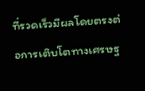ที่รวดเร็วมีผลโดยตรงต่อการเติบโตทางเศรษฐ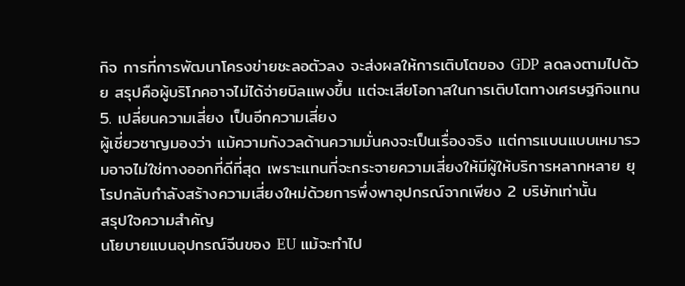กิจ การที่การพัฒนาโครงข่ายชะลอตัวลง จะส่งผลให้การเติบโตของ GDP ลดลงตามไปด้วย สรุปคือผู้บริโภคอาจไม่ได้จ่ายบิลแพงขึ้น แต่จะเสียโอกาสในการเติบโตทางเศรษฐกิจแทน
5. เปลี่ยนความเสี่ยง เป็นอีกความเสี่ยง
ผู้เชี่ยวชาญมองว่า แม้ความกังวลด้านความมั่นคงจะเป็นเรื่องจริง แต่การแบนแบบเหมารวมอาจไม่ใช่ทางออกที่ดีที่สุด เพราะแทนที่จะกระจายความเสี่ยงให้มีผู้ให้บริการหลากหลาย ยุโรปกลับกำลังสร้างความเสี่ยงใหม่ด้วยการพึ่งพาอุปกรณ์จากเพียง 2 บริษัทเท่านั้น
สรุปใจความสำคัญ
นโยบายแบนอุปกรณ์จีนของ EU แม้จะทำไป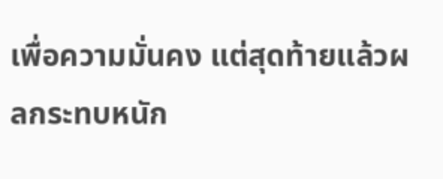เพื่อความมั่นคง แต่สุดท้ายแล้วผลกระทบหนัก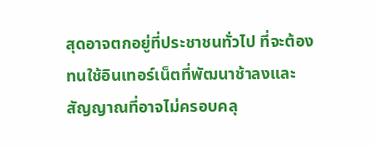สุดอาจตกอยู่ที่ประชาชนทั่วไป ที่จะต้องทนใช้อินเทอร์เน็ตที่พัฒนาช้าลงและสัญญาณที่อาจไม่ครอบคลุ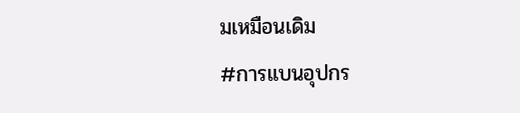มเหมือนเดิม
#การแบนอุปกร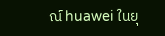ณ์ huawei ในยุ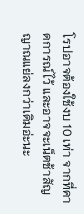โรปอาจต้องใช้งบ 10 เท่า จากที่คาดการณ์ไว้ และอาจจะเน็ตช้าสัญญาณแย่ลงกว่าเดิมอ่ะนะ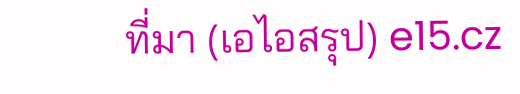ที่มา (เอไอสรุป) e15.cz